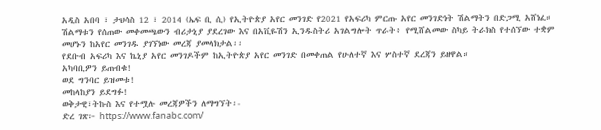አዲስ አበባ ፣ ታህሳስ 12 ፣ 2014 (ኤፍ ቢ ሲ) የኢትዮጵያ አየር መንገድ የ2021 የአፍሪካ ምርጡ አየር መንገድነት ሽልማትን በድጋሚ አሸነፈ።
ሽልማቱን የሰጠው መቀመጫውን ብሪታኒያ ያደረገው እና በአቪዬሽን ኢንዱስትሪ አገልግሎት ጥራት፥ የሚሸልመው ስካይ ትራክስ የተሰኘው ተቋም መሆኑን ከአየር መንገዱ ያገኘነው መረጃ ያመላክታል፡፡
የደቡብ አፍሪካ እና ኬኒያ አየር መንገዶችም ከኢትዮጵያ አየር መንገድ በመቀጠል የሁለተኛ እና ሦስተኛ ደረጃን ይዘዋል።
አካባቢዎን ይጠብቁ!
ወደ ግንባር ይዝመቱ!
መከላከያን ይደግፉ!
ወቅታዊ፣ትኩስ እና የተሟሉ መረጃዎችን ለማግኘት፡-
ድረ ገጽ፦ https://www.fanabc.com/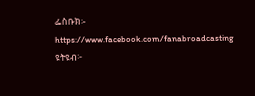ፌስቡክ፡- https://www.facebook.com/fanabroadcasting
ዩትዩብ፦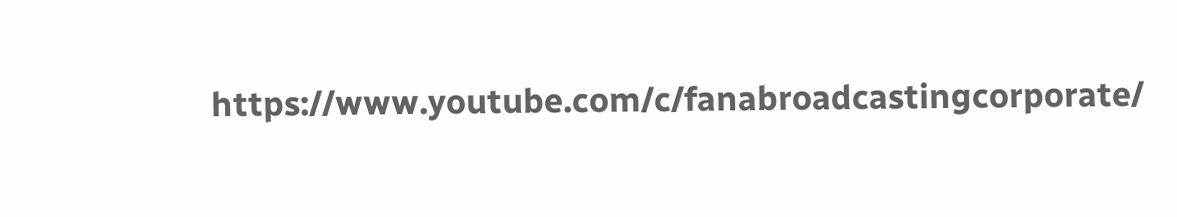https://www.youtube.com/c/fanabroadcastingcorporate/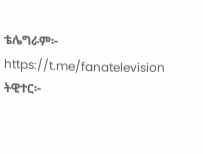ቴሌግራም፦ https://t.me/fanatelevision
ትዊተር፦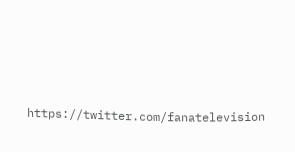https://twitter.com/fanatelevision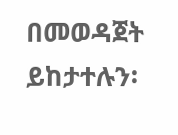በመወዳጀት ይከታተሉን፡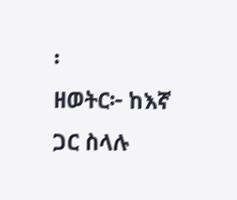፡
ዘወትር፦ ከእኛ ጋር ስላሉ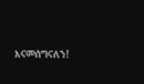እናመሰግናለን!